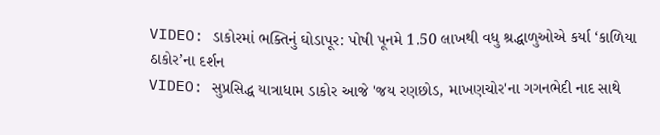VIDEO: ડાકોરમાં ભક્તિનું ઘોડાપૂર: પોષી પૂનમે 1.50 લાખથી વધુ શ્રદ્ધાળુઓએ કર્યા ‘કાળિયા ઠાકોર’ના દર્શન
VIDEO: સુપ્રસિદ્ધ યાત્રાધામ ડાકોર આજે 'જય રણછોડ, માખણચોર'ના ગગનભેદી નાદ સાથે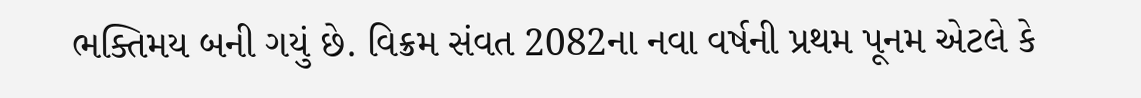ભક્તિમય બની ગયું છે. વિક્રમ સંવત 2082ના નવા વર્ષની પ્રથમ પૂનમ એટલે કે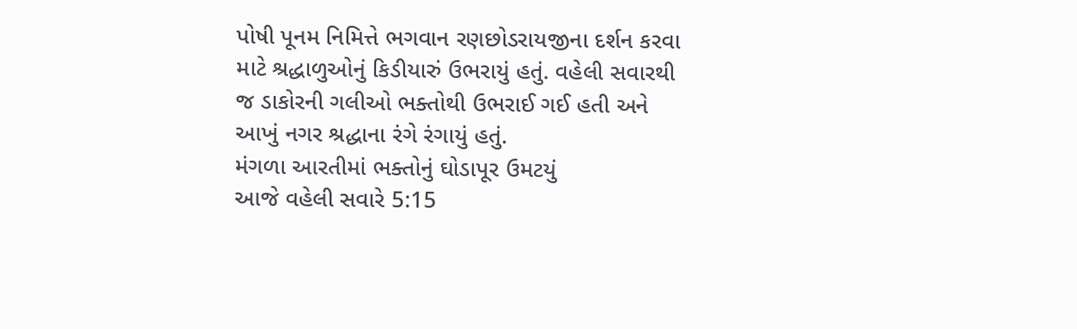પોષી પૂનમ નિમિત્તે ભગવાન રણછોડરાયજીના દર્શન કરવા માટે શ્રદ્ધાળુઓનું કિડીયારું ઉભરાયું હતું. વહેલી સવારથી જ ડાકોરની ગલીઓ ભક્તોથી ઉભરાઈ ગઈ હતી અને આખું નગર શ્રદ્ધાના રંગે રંગાયું હતું.
મંગળા આરતીમાં ભક્તોનું ઘોડાપૂર ઉમટયું
આજે વહેલી સવારે 5:15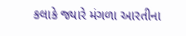કલાકે જ્યારે મંગળા આરતીના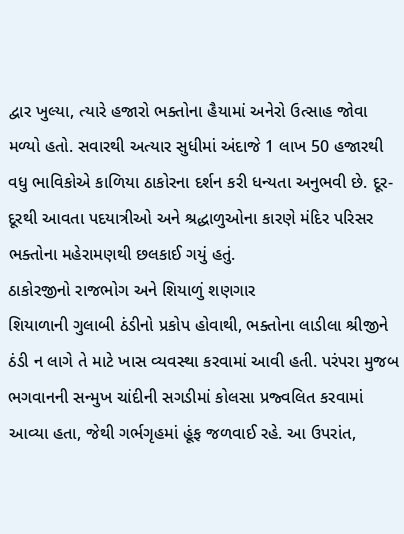દ્વાર ખુલ્યા, ત્યારે હજારો ભક્તોના હૈયામાં અનેરો ઉત્સાહ જોવા મળ્યો હતો. સવારથી અત્યાર સુધીમાં અંદાજે 1 લાખ 50 હજારથી વધુ ભાવિકોએ કાળિયા ઠાકોરના દર્શન કરી ધન્યતા અનુભવી છે. દૂર-દૂરથી આવતા પદયાત્રીઓ અને શ્રદ્ધાળુઓના કારણે મંદિર પરિસર ભક્તોના મહેરામણથી છલકાઈ ગયું હતું.
ઠાકોરજીનો રાજભોગ અને શિયાળું શણગાર
શિયાળાની ગુલાબી ઠંડીનો પ્રકોપ હોવાથી, ભક્તોના લાડીલા શ્રીજીને ઠંડી ન લાગે તે માટે ખાસ વ્યવસ્થા કરવામાં આવી હતી. પરંપરા મુજબ ભગવાનની સન્મુખ ચાંદીની સગડીમાં કોલસા પ્રજ્વલિત કરવામાં આવ્યા હતા, જેથી ગર્ભગૃહમાં હૂંફ જળવાઈ રહે. આ ઉપરાંત,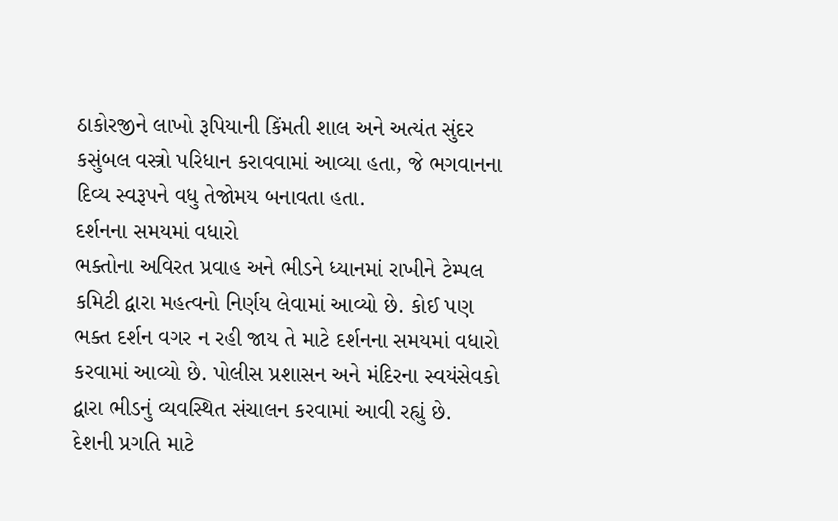ઠાકોરજીને લાખો રૂપિયાની કિંમતી શાલ અને અત્યંત સુંદર કસુંબલ વસ્ત્રો પરિધાન કરાવવામાં આવ્યા હતા, જે ભગવાનના દિવ્ય સ્વરૂપને વધુ તેજોમય બનાવતા હતા.
દર્શનના સમયમાં વધારો
ભક્તોના અવિરત પ્રવાહ અને ભીડને ધ્યાનમાં રાખીને ટેમ્પલ કમિટી દ્વારા મહત્વનો નિર્ણય લેવામાં આવ્યો છે. કોઈ પણ ભક્ત દર્શન વગર ન રહી જાય તે માટે દર્શનના સમયમાં વધારો કરવામાં આવ્યો છે. પોલીસ પ્રશાસન અને મંદિરના સ્વયંસેવકો દ્વારા ભીડનું વ્યવસ્થિત સંચાલન કરવામાં આવી રહ્યું છે.
દેશની પ્રગતિ માટે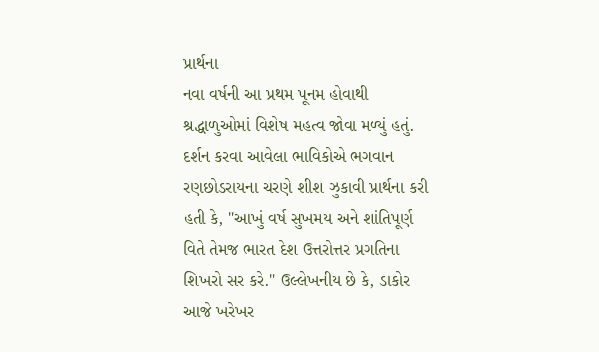પ્રાર્થના
નવા વર્ષની આ પ્રથમ પૂનમ હોવાથી શ્રદ્ધાળુઓમાં વિશેષ મહત્વ જોવા મળ્યું હતું. દર્શન કરવા આવેલા ભાવિકોએ ભગવાન રણછોડરાયના ચરણે શીશ ઝુકાવી પ્રાર્થના કરી હતી કે, "આખું વર્ષ સુખમય અને શાંતિપૂર્ણ વિતે તેમજ ભારત દેશ ઉત્તરોત્તર પ્રગતિના શિખરો સર કરે." ઉલ્લેખનીય છે કે, ડાકોર આજે ખરેખર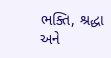ભક્તિ, શ્રદ્ધા અને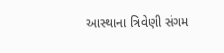આસ્થાના ત્રિવેણી સંગમ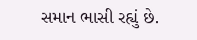સમાન ભાસી રહ્યું છે.